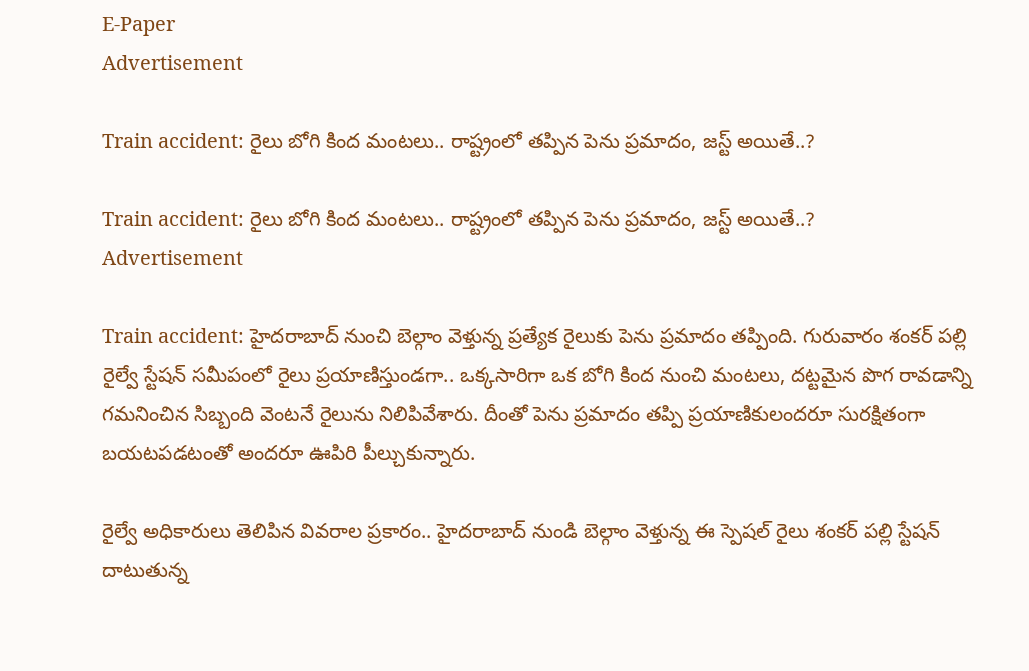E-Paper
Advertisement

Train accident: రైలు బోగి కింద మంటలు.. రాష్ట్రంలో తప్పిన పెను ప్రమాదం, జస్ట్ అయితే..?

Train accident: రైలు బోగి కింద మంటలు.. రాష్ట్రంలో తప్పిన పెను ప్రమాదం, జస్ట్ అయితే..?
Advertisement

Train accident: హైదరాబాద్ నుంచి బెల్గాం వెళ్తున్న ప్రత్యేక రైలుకు పెను ప్రమాదం తప్పింది. గురువారం శంకర్ పల్లి రైల్వే స్టేషన్ సమీపంలో రైలు ప్రయాణిస్తుండగా.. ఒక్కసారిగా ఒక బోగి కింద నుంచి మంటలు, దట్టమైన పొగ రావడాన్ని గమనించిన సిబ్బంది వెంటనే రైలును నిలిపివేశారు. దీంతో పెను ప్రమాదం తప్పి ప్రయాణికులందరూ సురక్షితంగా బయటపడటంతో అందరూ ఊపిరి పీల్చుకున్నారు.

రైల్వే అధికారులు తెలిపిన వివరాల ప్రకారం.. హైదరాబాద్ నుండి బెల్గాం వెళ్తున్న ఈ స్పెషల్ రైలు శంకర్ పల్లి స్టేషన్ దాటుతున్న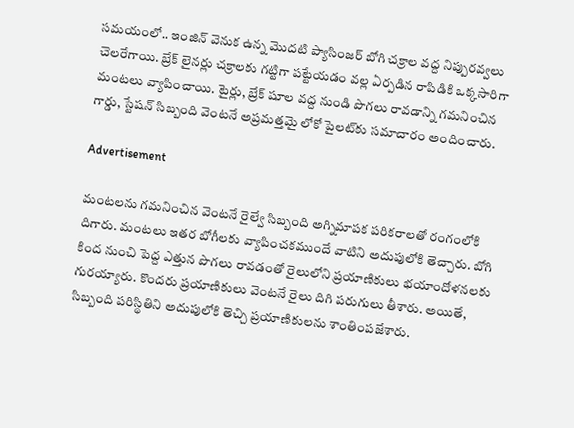సమయంలో.. ఇంజిన్ వెనుక ఉన్న మొదటి ప్యాసింజర్ బోగి చక్రాల వద్ద నిప్పురవ్వలు చెలరేగాయి. బ్రేక్ లైనర్లు చక్రాలకు గట్టిగా పట్టేయడం వల్ల ఏర్పడిన రాపిడికి ఒక్కసారిగా మంటలు వ్యాపించాయి. టైర్లు, బ్రేక్ షూల వద్ద నుండి పొగలు రావడాన్ని గమనించిన గార్డు, స్టేషన్ సిబ్బంది వెంటనే అప్రమత్తమై లోకో పైలట్‌కు సమాచారం అందించారు.

Advertisement

మంటలను గమనించిన వెంటనే రైల్వే సిబ్బంది అగ్నిమాపక పరికరాలతో రంగంలోకి దిగారు. మంటలు ఇతర బోగీలకు వ్యాపించకముందే వాటిని అదుపులోకి తెచ్చారు. బోగి కింద నుంచి పెద్ద ఎత్తున పొగలు రావడంతో రైలులోని ప్రయాణికులు భయాందోళనలకు గురయ్యారు. కొందరు ప్రయాణికులు వెంటనే రైలు దిగి పరుగులు తీశారు. అయితే, సిబ్బంది పరిస్థితిని అదుపులోకి తెచ్చి ప్రయాణికులను శాంతింపజేశారు.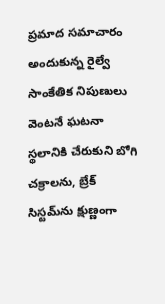ప్రమాద సమాచారం అందుకున్న రైల్వే సాంకేతిక నిపుణులు వెంటనే ఘటనా స్థలానికి చేరుకుని బోగి చక్రాలను, బ్రేక్ సిస్టమ్‌ను క్షుణ్ణంగా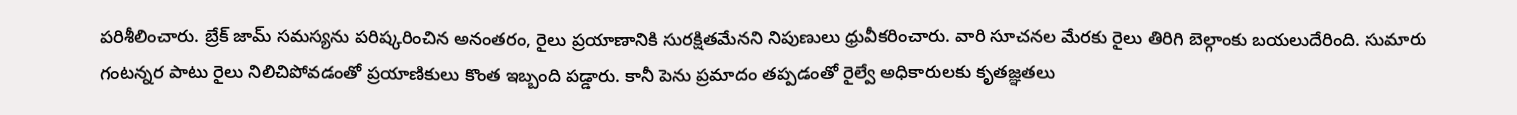పరిశీలించారు. బ్రేక్ జామ్ సమస్యను పరిష్కరించిన అనంతరం, రైలు ప్రయాణానికి సురక్షితమేనని నిపుణులు ధ్రువీకరించారు. వారి సూచనల మేరకు రైలు తిరిగి బెల్గాంకు బయలుదేరింది. సుమారు గంటన్నర పాటు రైలు నిలిచిపోవడంతో ప్రయాణికులు కొంత ఇబ్బంది పడ్డారు. కానీ పెను ప్రమాదం తప్పడంతో రైల్వే అధికారులకు కృతజ్ఞతలు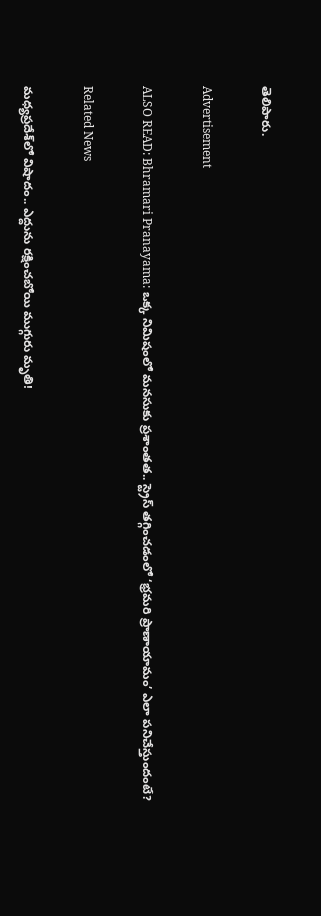తెలిపారు.

Advertisement

ALSO READ: Bhramari Pranayama: ఒక్క నిమిషంలో మనసుకు ప్రశాంతత.. స్ట్రెస్ తగ్గించడంలో ‘భ్రమరి ప్రాణాయామం’ ఎలా పనిచేస్తుందంటే?

Related News

మధ్యప్రదేశ్‌లో విషాదం.. ఎద్దును రక్షించబోయి ముగ్గురు మృతి!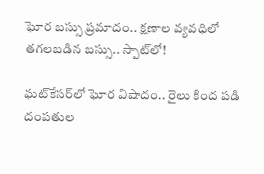ఘోర బస్సు ప్రమాదం.. క్షణాల వ్యవధిలో తగలబడిన బస్సు.. స్పాట్‌లో!

ఘట్‌కేసర్‌లో ఘోర విషాదం.. రైలు కింద పడి దంపతుల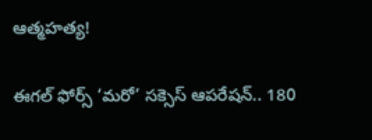ఆత్మహత్య!

ఈగల్ ఫోర్స్ ‘మరో’ సక్సెస్ ఆపరేషన్.. 180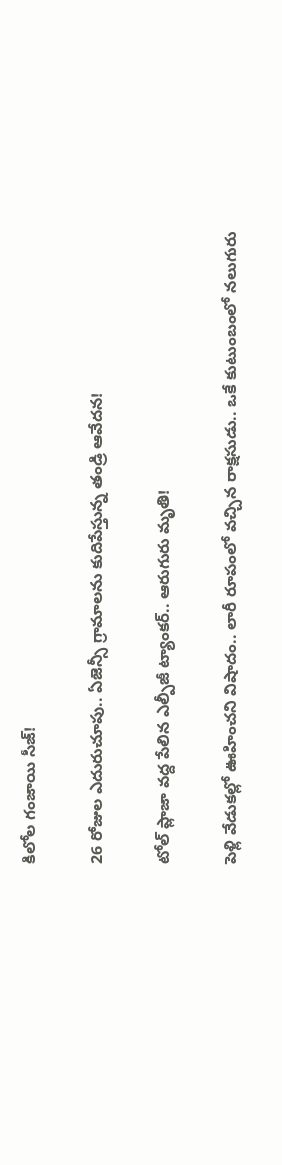కిలోల గంజాయి సీజ్!

26 రోజుల ఎదురుచూపు.. ఏజెన్సీ గ్రామాలను కుదిపేస్తున్న తండ్రి ఆవేదన!

టోల్ ప్లాజా వద్ద పేలిన ఎల్పీజీ ట్యాంకర్.. ఆరుగురు మృతి!

పెళ్లి వేడుకల్లో ఊహించని విషాదం.. లారీ రూపంలో వచ్చిన రాక్షసుడు.. ఒకే కుటుంబంలో నలుగురు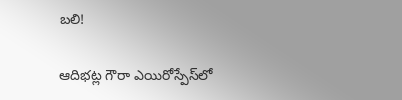బలి!

ఆదిభట్ల గౌరా ఎయిరోస్పేస్‌లో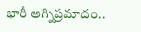భారీ అగ్నిప్రమాదం..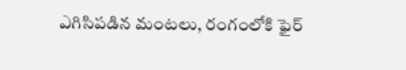ఎగిసిపడిన మంటలు, రంగంలోకి ఫైర్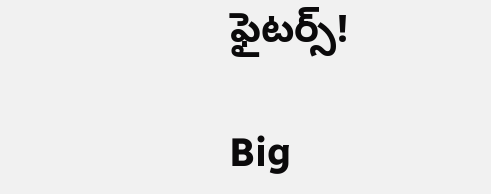ఫైటర్స్!

Big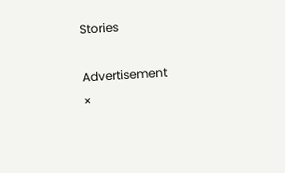Stories

Advertisement
×